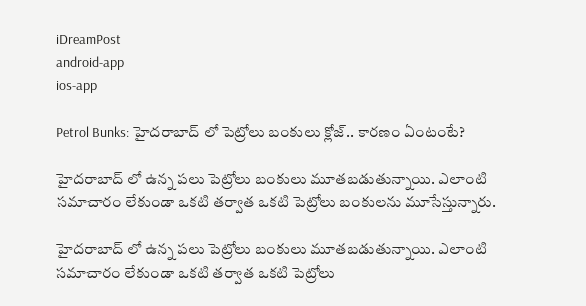iDreamPost
android-app
ios-app

Petrol Bunks: హైదరాబాద్ లో పెట్రోలు బంకులు క్లోజ్.. కారణం ఏంటంటే?

హైదరాబాద్ లో ఉన్న పలు పెట్రోలు బంకులు మూతబడుతున్నాయి. ఎలాంటి సమాచారం లేకుండా ఒకటి తర్వాత ఒకటి పెట్రోలు బంకులను మూసేస్తున్నారు.

హైదరాబాద్ లో ఉన్న పలు పెట్రోలు బంకులు మూతబడుతున్నాయి. ఎలాంటి సమాచారం లేకుండా ఒకటి తర్వాత ఒకటి పెట్రోలు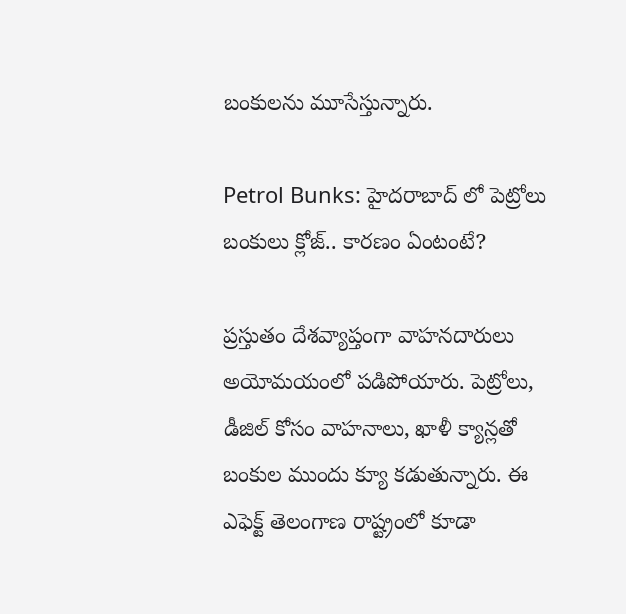బంకులను మూసేస్తున్నారు.

Petrol Bunks: హైదరాబాద్ లో పెట్రోలు బంకులు క్లోజ్.. కారణం ఏంటంటే?

ప్రస్తుతం దేశవ్యాప్తంగా వాహనదారులు అయోమయంలో పడిపోయారు. పెట్రోలు, డీజిల్ కోసం వాహనాలు, ఖాళీ క్యాన్లతో బంకుల ముందు క్యూ కడుతున్నారు. ఈ ఎఫెక్ట్ తెలంగాణ రాష్ట్రంలో కూడా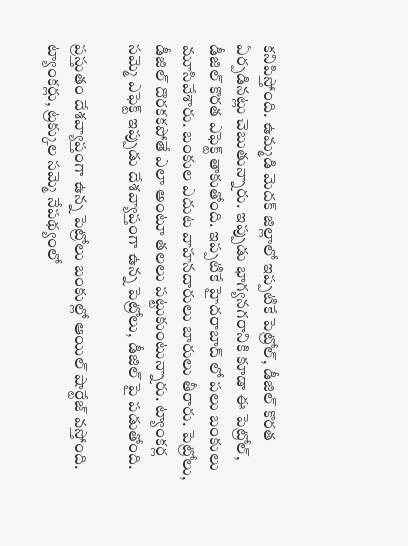కనిపిస్తోంది. ఉమ్మడి మెదక్ జిల్లాలో ఇప్పటికే పెట్రోల్, డీజిల్ కొరత ఏర్పడినట్లు చెబుతున్నారు. ఇప్పుడు భాగ్యనగరానికి కూడా ఈ పెట్రోల్, డీజిల్ కొరత ఎఫెక్ట్ తాకుతోంది. ఇప్పటికే హైదరాబాద్ లో పలు బంకులు మూసివేశారు. బంకుల ఎదుట వాహనదారులు బారులు తీరారు. పెట్రోలు, డీజిల్ దొరకకపోతే ఎలా అంటూ తలలు పట్టుకుంటున్నారు. ట్యాంకర్ల సమ్మె ఎఫెక్ట్ ఇప్పుడు దేశవ్యాప్తంగా ఉన్న పెట్రోలు, డీజిల్ పై పడుతోంది.

ప్రస్తుతం దేశవ్యాప్తంగా ఉన్న పెట్రోలు బంకుల్లో ఆయిల్ షార్టేజ్ వస్తోంది. ట్యాంకర్లు, ట్రక్కుల సమ్మె నేపథ్యంలో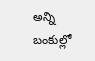అన్ని బంకుల్లో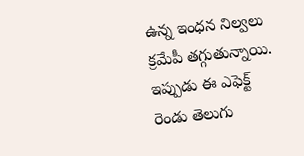ఉన్న ఇంధన నిల్వలు క్రమేపీ తగ్గుతున్నాయి. ఇప్పుడు ఈ ఎఫెక్ట్ రెండు తెలుగు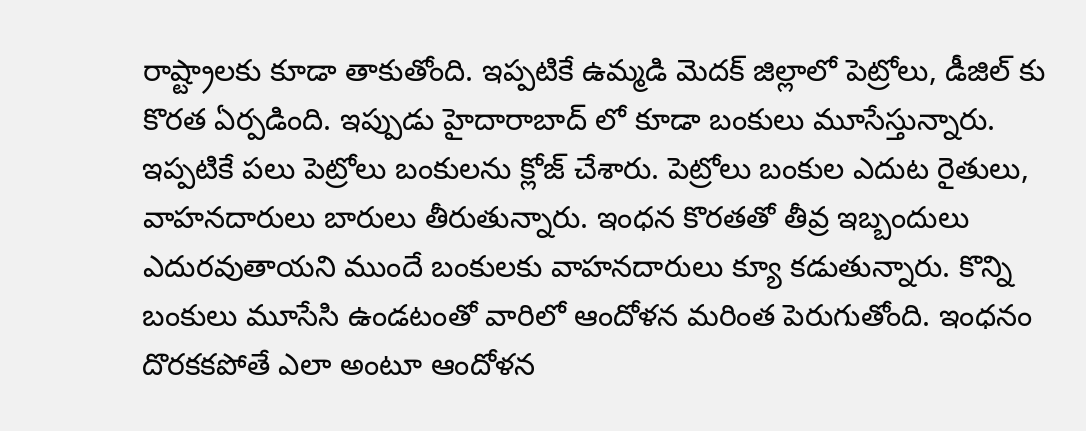రాష్ట్రాలకు కూడా తాకుతోంది. ఇప్పటికే ఉమ్మడి మెదక్ జిల్లాలో పెట్రోలు, డీజిల్ కు కొరత ఏర్పడింది. ఇప్పుడు హైదారాబాద్ లో కూడా బంకులు మూసేస్తున్నారు. ఇప్పటికే పలు పెట్రోలు బంకులను క్లోజ్ చేశారు. పెట్రోలు బంకుల ఎదుట రైతులు, వాహనదారులు బారులు తీరుతున్నారు. ఇంధన కొరతతో తీవ్ర ఇబ్బందులు ఎదురవుతాయని ముందే బంకులకు వాహనదారులు క్యూ కడుతున్నారు. కొన్ని బంకులు మూసేసి ఉండటంతో వారిలో ఆందోళన మరింత పెరుగుతోంది. ఇంధనం దొరకకపోతే ఎలా అంటూ ఆందోళన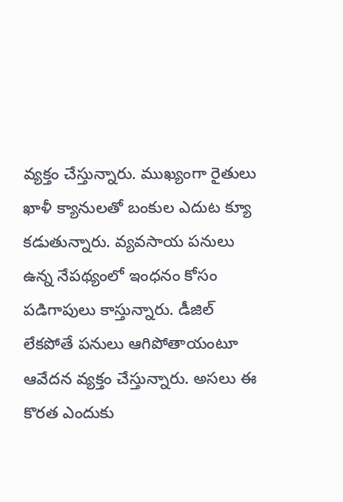వ్యక్తం చేస్తున్నారు. ముఖ్యంగా రైతులు ఖాళీ క్యానులతో బంకుల ఎదుట క్యూ కడుతున్నారు. వ్యవసాయ పనులు ఉన్న నేపథ్యంలో ఇంధనం కోసం పడిగాపులు కాస్తున్నారు. డీజిల్ లేకపోతే పనులు ఆగిపోతాయంటూ ఆవేదన వ్యక్తం చేస్తున్నారు. అసలు ఈ కొరత ఎందుకు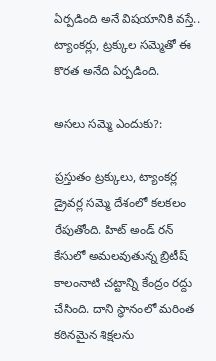ఏర్పడింది అనే విషయానికి వస్తే.. ట్యాంకర్లు, ట్రక్కుల సమ్మెతో ఈ కొరత అనేది ఏర్పడింది.

అసలు సమ్మె ఎందుకు?:

ప్రస్తుతం ట్రక్కులు, ట్యాంకర్ల డ్రైవర్ల సమ్మె దేశంలో కలకలం రేపుతోంది. హిట్ అండ్ రన్ కేసులో అమలవుతున్న బ్రిటీష్ కాలంనాటి చట్టాన్ని కేంద్రం రద్దు చేసింది. దాని స్థానంలో మరింత కఠినమైన శిక్షలను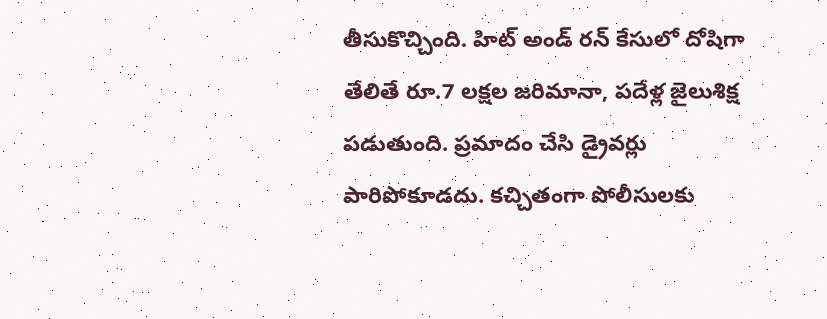తీసుకొచ్చింది. హిట్ అండ్ రన్ కేసులో దోషిగా తేలితే రూ.7 లక్షల జరిమానా, పదేళ్ల జైలుశిక్ష పడుతుంది. ప్రమాదం చేసి డ్రైవర్లు పారిపోకూడదు. కచ్చితంగా పోలీసులకు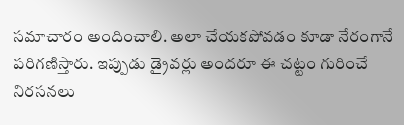సమాచారం అందించాలి. అలా చేయకపోవడం కూడా నేరంగానే పరిగణిస్తారు. ఇప్పుడు డ్రైవర్లు అందరూ ఈ చట్టం గురించే నిరసనలు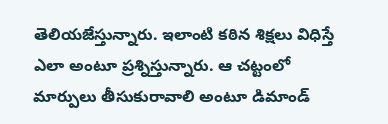తెలియజేస్తున్నారు. ఇలాంటి కఠిన శిక్షలు విధిస్తే ఎలా అంటూ ప్రశ్నిస్తున్నారు. ఆ చట్టంలో మార్పులు తీసుకురావాలి అంటూ డిమాండ్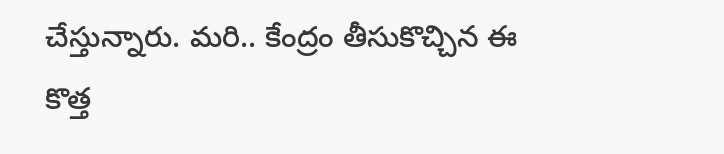చేస్తున్నారు. మరి.. కేంద్రం తీసుకొచ్చిన ఈ కొత్త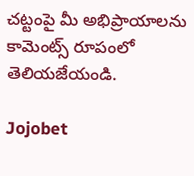చట్టంపై మీ అభిప్రాయాలను కామెంట్స్ రూపంలో తెలియజేయండి.

Jojobet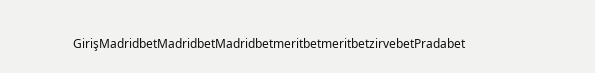GirişMadridbetMadridbetMadridbetmeritbetmeritbetzirvebetPradabet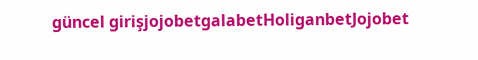güncel girişjojobetgalabetHoliganbetJojobet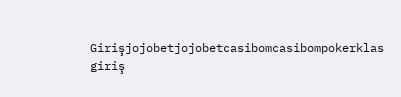Girişjojobetjojobetcasibomcasibompokerklas giriş